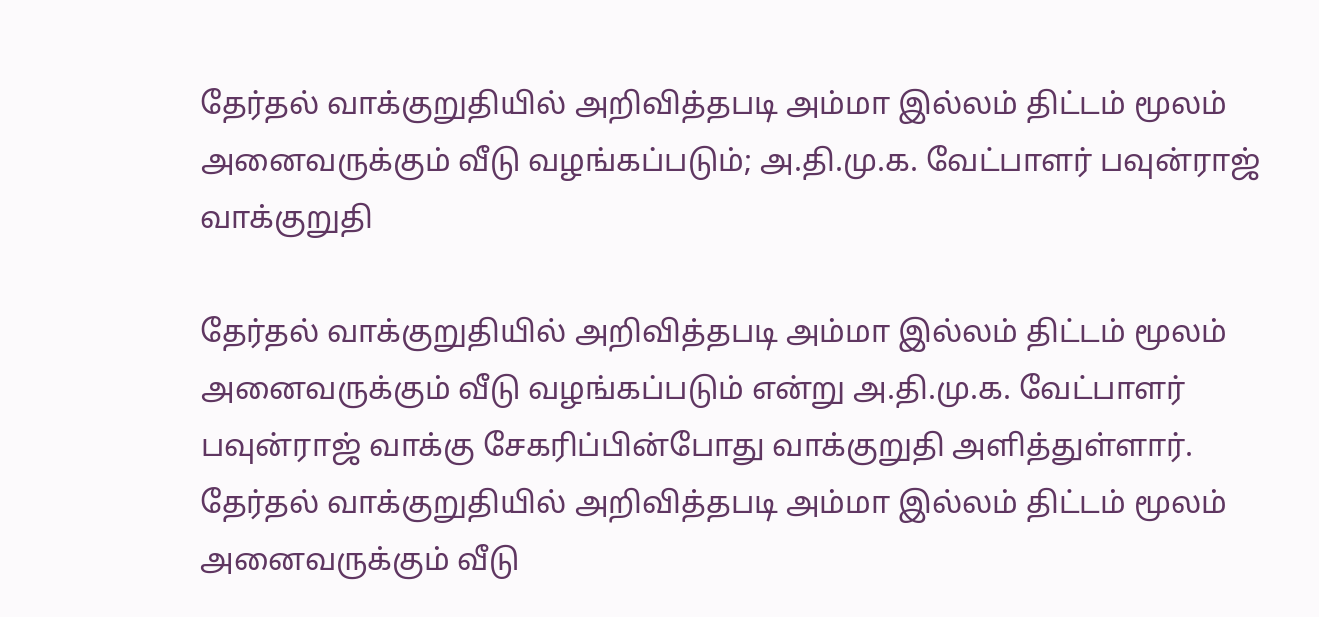தேர்தல் வாக்குறுதியில் அறிவித்தபடி அம்மா இல்லம் திட்டம் மூலம் அனைவருக்கும் வீடு வழங்கப்படும்; அ.தி.மு.க. வேட்பாளர் பவுன்ராஜ் வாக்குறுதி

தேர்தல் வாக்குறுதியில் அறிவித்தபடி அம்மா இல்லம் திட்டம் மூலம் அனைவருக்கும் வீடு வழங்கப்படும் என்று அ.தி.மு.க. வேட்பாளர் பவுன்ராஜ் வாக்கு சேகரிப்பின்போது வாக்குறுதி அளித்துள்ளார்.
தேர்தல் வாக்குறுதியில் அறிவித்தபடி அம்மா இல்லம் திட்டம் மூலம் அனைவருக்கும் வீடு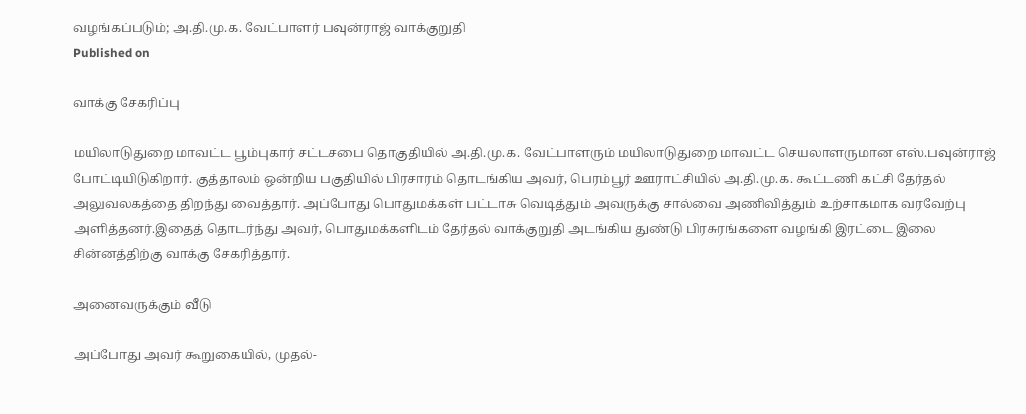வழங்கப்படும்; அ.தி.மு.க. வேட்பாளர் பவுன்ராஜ் வாக்குறுதி
Published on

வாக்கு சேகரிப்பு

மயிலாடுதுறை மாவட்ட பூம்புகார் சட்டசபை தொகுதியில் அ.தி.மு.க. வேட்பாளரும் மயிலாடுதுறை மாவட்ட செயலாளருமான எஸ்.பவுன்ராஜ் போட்டியிடுகிறார். குத்தாலம் ஒன்றிய பகுதியில் பிரசாரம் தொடங்கிய அவர், பெரம்பூர் ஊராட்சியில் அ.தி.மு.க. கூட்டணி கட்சி தேர்தல் அலுவலகத்தை திறந்து வைத்தார். அப்போது பொதுமக்கள் பட்டாசு வெடித்தும் அவருக்கு சால்வை அணிவித்தும் உற்சாகமாக வரவேற்பு அளித்தனர்.இதைத் தொடர்ந்து அவர், பொதுமக்களிடம் தேர்தல் வாக்குறுதி அடங்கிய துண்டு பிரசுரங்களை வழங்கி இரட்டை இலை சின்னத்திற்கு வாக்கு சேகரித்தார்.

அனைவருக்கும் வீடு

அப்போது அவர் கூறுகையில், முதல்-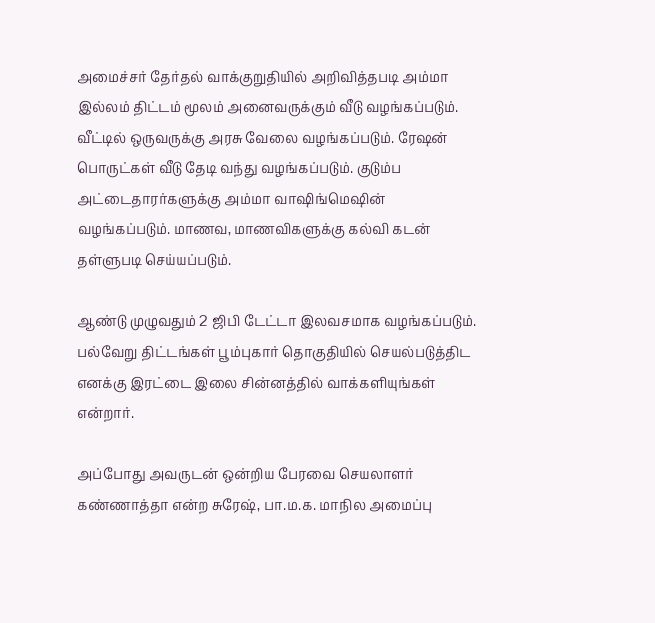அமைச்சர் தேர்தல் வாக்குறுதியில் அறிவித்தபடி அம்மா இல்லம் திட்டம் மூலம் அனைவருக்கும் வீடு வழங்கப்படும். வீட்டில் ஒருவருக்கு அரசு வேலை வழங்கப்படும். ரேஷன் பொருட்கள் வீடு தேடி வந்து வழங்கப்படும். குடும்ப அட்டைதாரர்களுக்கு அம்மா வாஷிங்மெஷின் வழங்கப்படும். மாணவ, மாணவிகளுக்கு கல்வி கடன் தள்ளுபடி செய்யப்படும்.

ஆண்டு முழுவதும் 2 ஜிபி டேட்டா இலவசமாக வழங்கப்படும். பல்வேறு திட்டங்கள் பூம்புகார் தொகுதியில் செயல்படுத்திட எனக்கு இரட்டை இலை சின்னத்தில் வாக்களியுங்கள் என்றார்.

அப்போது அவருடன் ஒன்றிய பேரவை செயலாளர் கண்ணாத்தா என்ற சுரேஷ், பா.ம.க. மாநில அமைப்பு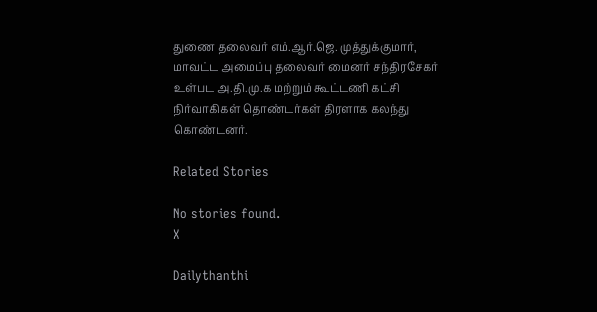துணை தலைவர் எம்.ஆர்.ஜெ. முத்துக்குமார், மாவட்ட அமைப்பு தலைவர் மைனர் சந்திரசேகர் உள்பட அ.தி.மு.க மற்றும் கூட்டணி கட்சி நிர்வாகிகள் தொண்டர்கள் திரளாக கலந்து கொண்டனர்.

Related Stories

No stories found.
X

Dailythanthi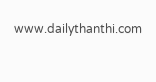www.dailythanthi.com